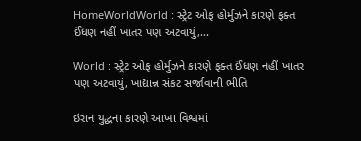HomeWorldWorld : સ્ટ્રેટ ઓફ હોર્મુઝને કારણે ફક્ત ઈંધણ નહીં ખાતર પણ અટવાયું,...

World : સ્ટ્રેટ ઓફ હોર્મુઝને કારણે ફક્ત ઈંધણ નહીં ખાતર પણ અટવાયું, ખાદ્યાન્ન સંકટ સર્જાવાની ભીતિ

ઇરાન યુદ્ધના કારણે આખા વિશ્વમાં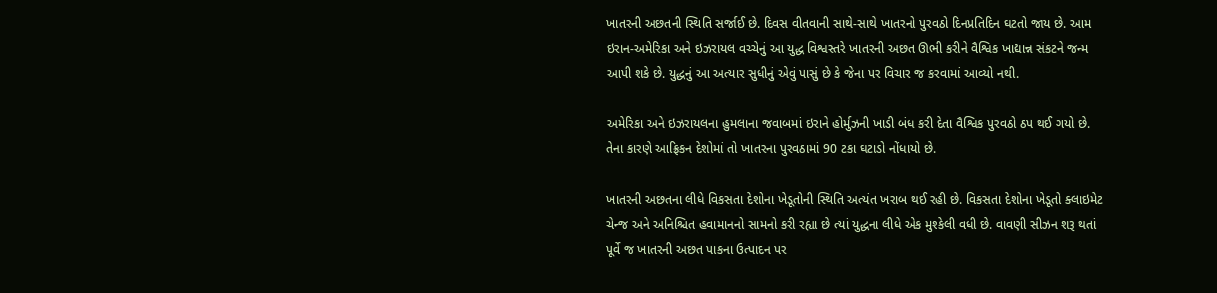ખાતરની અછતની સ્થિતિ સર્જાઈ છે. દિવસ વીતવાની સાથે-સાથે ખાતરનો પુરવઠો દિનપ્રતિદિન ઘટતો જાય છે. આમ ઇરાન-અમેરિકા અને ઇઝરાયલ વચ્ચેનું આ યુદ્ધ વિશ્વસ્તરે ખાતરની અછત ઊભી કરીને વૈશ્વિક ખાદ્યાન્ન સંકટને જન્મ આપી શકે છે. યુદ્ધનું આ અત્યાર સુધીનું એવું પાસું છે કે જેના પર વિચાર જ કરવામાં આવ્યો નથી.

અમેરિકા અને ઇઝરાયલના હુમલાના જવાબમાં ઇરાને હોર્મુઝની ખાડી બંધ કરી દેતા વૈશ્વિક પુરવઠો ઠપ થઈ ગયો છે. તેના કારણે આફ્રિકન દેશોમાં તો ખાતરના પુરવઠામાં 90 ટકા ઘટાડો નોંધાયો છે.

ખાતરની અછતના લીધે વિકસતા દેશોના ખેડૂતોની સ્થિતિ અત્યંત ખરાબ થઈ રહી છે. વિકસતા દેશોના ખેડૂતો ક્લાઇમેટ ચેન્જ અને અનિશ્ચિત હવામાનનો સામનો કરી રહ્યા છે ત્યાં યુદ્ધના લીધે એક મુશ્કેલી વધી છે. વાવણી સીઝન શરૂ થતાં પૂર્વે જ ખાતરની અછત પાકના ઉત્પાદન પર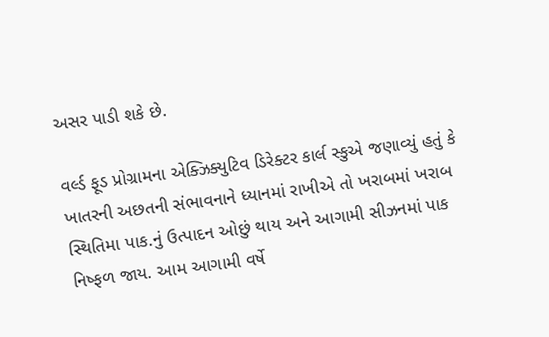અસર પાડી શકે છે.

વર્લ્ડ ફૂડ પ્રોગ્રામના એક્ઝિક્યુટિવ ડિરેક્ટર કાર્લ સ્કુએ જણાવ્યું હતું કે ખાતરની અછતની સંભાવનાને ધ્યાનમાં રાખીએ તો ખરાબમાં ખરાબ સ્થિતિમા પાક.નું ઉત્પાદન ઓછું થાય અને આગામી સીઝનમાં પાક નિષ્ફળ જાય. આમ આગામી વર્ષે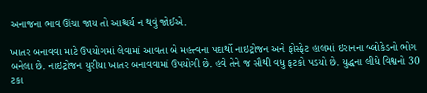અનાજના ભાવ ઊંચા જાય તો આશ્ચર્ય ન થવું જોઈએ.

ખાતર બનાવવા માટે ઉપયોગમાં લેવામાં આવતા બે મહત્ત્વના પદાર્થો નાઇટ્રોજન અને ફોસ્ફેટ હાલમાં ઇરાનના બ્લોકેડનો ભોગ બનેલા છે. નાઇટ્રોજન યુરીયા ખાતર બનાવવામાં ઉપયોગી છે. હવે તેને જ સૌથી વધુ ફટકો પડયો છે. યુદ્ધના લીધે વિશ્વનો 30 ટકા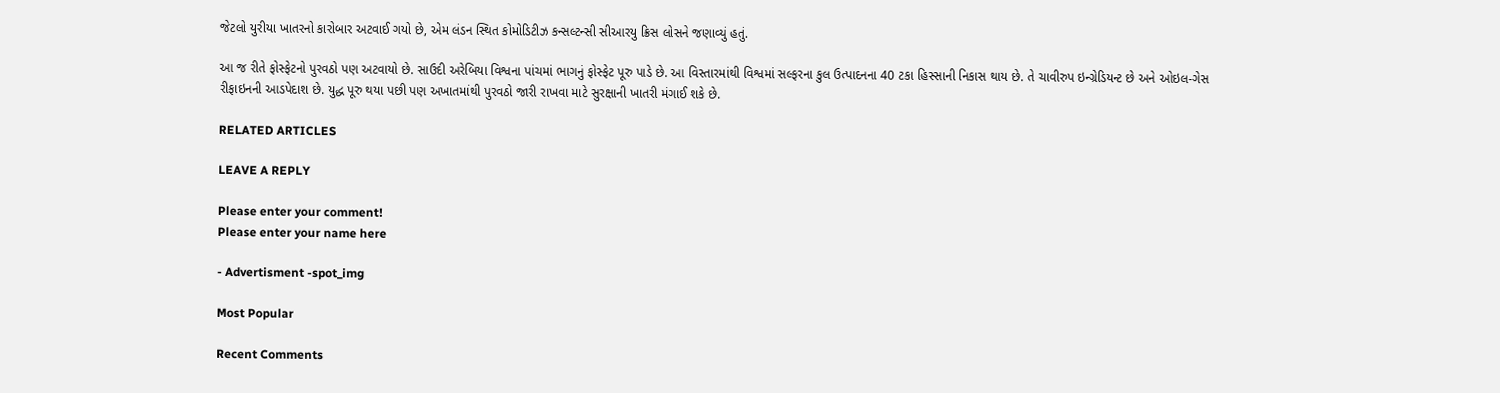જેટલો યુરીયા ખાતરનો કારોબાર અટવાઈ ગયો છે, એમ લંડન સ્થિત કોમોડિટીઝ કન્સલ્ટન્સી સીઆરયુ ક્રિસ લોસને જણાવ્યું હતું.

આ જ રીતે ફોસ્ફેટનો પુરવઠો પણ અટવાયો છે. સાઉદી અરેબિયા વિશ્વના પાંચમાં ભાગનું ફોસ્ફેટ પૂરુ પાડે છે. આ વિસ્તારમાંથી વિશ્વમાં સલ્ફરના કુલ ઉત્પાદનના 40 ટકા હિસ્સાની નિકાસ થાય છે. તે ચાવીરુપ ઇન્ગ્રેડિયન્ટ છે અને ઓઇલ-ગેસ રીફાઇનની આડપેદાશ છે. યુદ્ધ પૂરુ થયા પછી પણ અખાતમાંથી પુરવઠો જારી રાખવા માટે સુરક્ષાની ખાતરી મંગાઈ શકે છે.

RELATED ARTICLES

LEAVE A REPLY

Please enter your comment!
Please enter your name here

- Advertisment -spot_img

Most Popular

Recent Comments